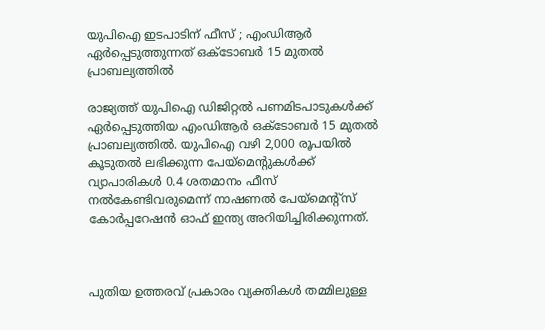യുപിഐ ഇടപാടിന് ഫീസ് ; എംഡിആർ ഏർപ്പെടുത്തുന്നത് ഒക്ടോബർ 15 മുതൽ പ്രാബല്യത്തിൽ

രാജ്യത്ത് യുപിഐ ഡിജിറ്റൽ പണമിടപാടുകൾക്ക് ഏർപ്പെടുത്തിയ എംഡിആർ ഒക്ടോബർ 15 മുതൽ പ്രാബല്യത്തിൽ. യുപിഐ വഴി 2,000 രൂപയിൽ കൂടുതൽ ലഭിക്കുന്ന പേയ്മെന്റുകൾക്ക് വ്യാപാരികൾ 0.4 ശതമാനം ഫീസ് നൽകേണ്ടിവരുമെന്ന് നാഷണൽ പേയ്മെന്റ്‌സ് കോർപ്പറേഷൻ ഓഫ് ഇന്ത്യ അറിയിച്ചിരിക്കുന്നത്.



പുതിയ ഉത്തരവ് പ്രകാരം വ്യക്തികൾ തമ്മിലുള്ള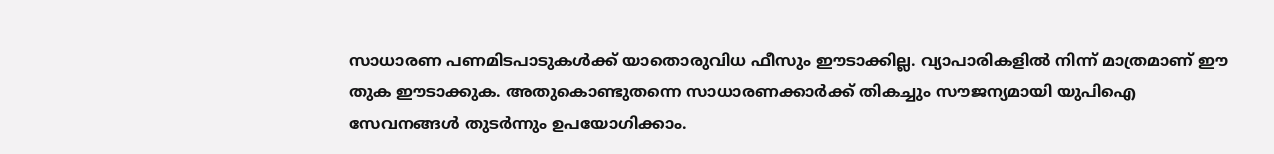സാധാരണ പണമിടപാടുകൾക്ക് യാതൊരുവിധ ഫീസും ഈടാക്കില്ല. വ്യാപാരികളിൽ നിന്ന് മാത്രമാണ് ഈ തുക ഈടാക്കുക. അതുകൊണ്ടുതന്നെ സാധാരണക്കാർക്ക് തികച്ചും സൗജന്യമായി യുപിഐ സേവനങ്ങൾ തുടർന്നും ഉപയോഗിക്കാം.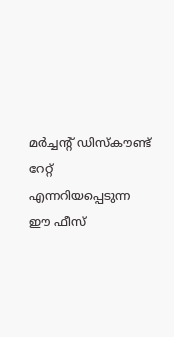മർച്ചന്റ് ഡിസ്‌കൗണ്ട് റേറ്റ് എന്നറിയപ്പെടുന്ന ഈ ഫീസ്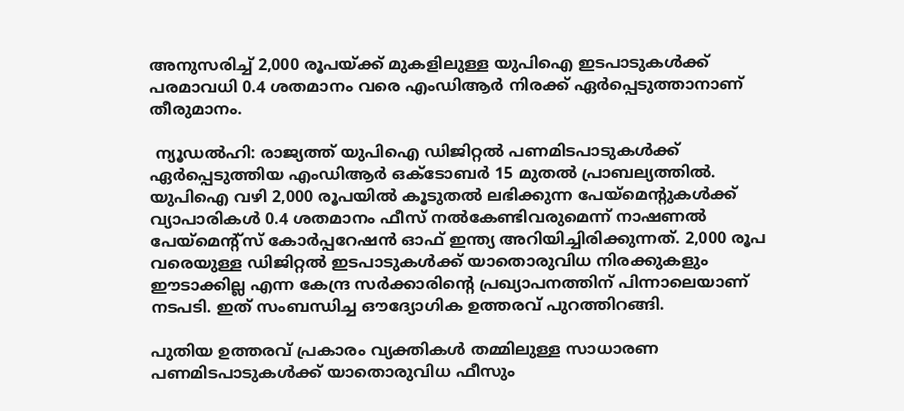അനുസരിച്ച് 2,000 രൂപയ്ക്ക് മുകളിലുള്ള യുപിഐ ഇടപാടുകൾക്ക് പരമാവധി 0.4 ശതമാനം വരെ എംഡിആർ നിരക്ക് ഏർപ്പെടുത്താനാണ് തീരുമാനം.

 ന്യൂഡൽഹി: രാജ്യത്ത് യുപിഐ ഡിജിറ്റൽ പണമിടപാടുകൾക്ക് ഏർപ്പെടുത്തിയ എംഡിആർ ഒക്ടോബർ 15 മുതൽ പ്രാബല്യത്തിൽ. യുപിഐ വഴി 2,000 രൂപയിൽ കൂടുതൽ ലഭിക്കുന്ന പേയ്മെന്റുകൾക്ക് വ്യാപാരികൾ 0.4 ശതമാനം ഫീസ് നൽകേണ്ടിവരുമെന്ന് നാഷണൽ പേയ്മെന്റ്‌സ് കോർപ്പറേഷൻ ഓഫ് ഇന്ത്യ അറിയിച്ചിരിക്കുന്നത്. 2,000 രൂപ വരെയുള്ള ഡിജിറ്റൽ ഇടപാടുകൾക്ക് യാതൊരുവിധ നിരക്കുകളും ഈടാക്കില്ല എന്ന കേന്ദ്ര സർക്കാരിന്റെ പ്രഖ്യാപനത്തിന് പിന്നാലെയാണ് നടപടി. ഇത് സംബന്ധിച്ച ഔദ്യോഗിക ഉത്തരവ് പുറത്തിറങ്ങി.

പുതിയ ഉത്തരവ് പ്രകാരം വ്യക്തികൾ തമ്മിലുള്ള സാധാരണ പണമിടപാടുകൾക്ക് യാതൊരുവിധ ഫീസും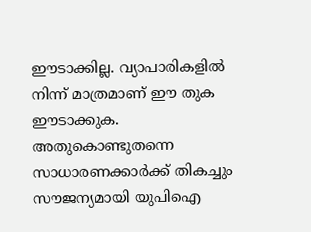ഈടാക്കില്ല. വ്യാപാരികളിൽ നിന്ന് മാത്രമാണ് ഈ തുക ഈടാക്കുക. അതുകൊണ്ടുതന്നെ സാധാരണക്കാർക്ക് തികച്ചും സൗജന്യമായി യുപിഐ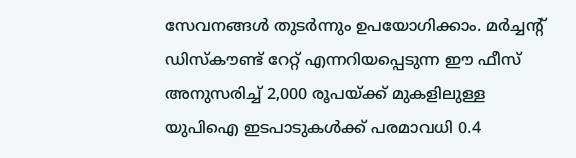സേവനങ്ങൾ തുടർന്നും ഉപയോഗിക്കാം. മർച്ചന്റ് ഡിസ്‌കൗണ്ട് റേറ്റ് എന്നറിയപ്പെടുന്ന ഈ ഫീസ് അനുസരിച്ച് 2,000 രൂപയ്ക്ക് മുകളിലുള്ള യുപിഐ ഇടപാടുകൾക്ക് പരമാവധി 0.4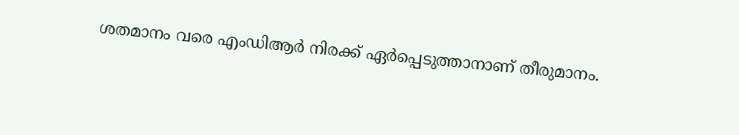ശതമാനം വരെ എംഡിആർ നിരക്ക് ഏർപ്പെടുത്താനാണ് തീരുമാനം.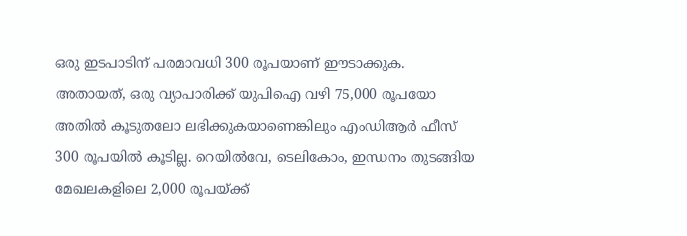ഒരു ഇടപാടിന് പരമാവധി 300 രൂപയാണ് ഈടാക്കുക. അതായത്, ഒരു വ്യാപാരിക്ക് യുപിഐ വഴി 75,000 രൂപയോ അതിൽ കൂടുതലോ ലഭിക്കുകയാണെങ്കിലും എംഡിആർ ഫീസ് 300 രൂപയിൽ കൂടില്ല. റെയിൽവേ, ടെലികോം, ഇന്ധനം തുടങ്ങിയ മേഖലകളിലെ 2,000 രൂപയ്ക്ക്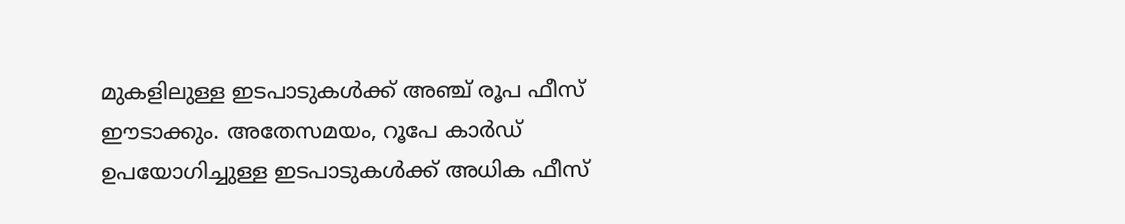മുകളിലുള്ള ഇടപാടുകൾക്ക് അഞ്ച് രൂപ ഫീസ് ഈടാക്കും. അതേസമയം, റൂപേ കാർഡ് ഉപയോഗിച്ചുള്ള ഇടപാടുകൾക്ക് അധിക ഫീസ്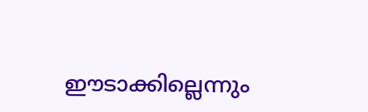ഈടാക്കില്ലെന്നും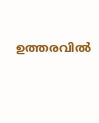ഉത്തരവിൽ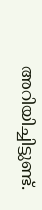അറിയിച്ചിട്ടുണ്ട്.